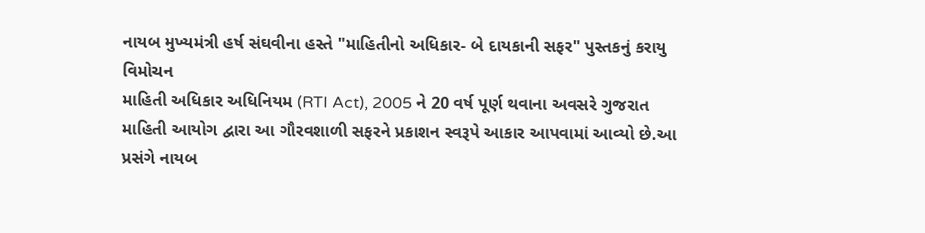નાયબ મુખ્યમંત્રી હર્ષ સંઘવીના હસ્તે "માહિતીનો અધિકાર- બે દાયકાની સફર" પુસ્તકનું કરાયુ વિમોચન
માહિતી અધિકાર અધિનિયમ (RTI Act), 2005 ને 20 વર્ષ પૂર્ણ થવાના અવસરે ગુજરાત માહિતી આયોગ દ્વારા આ ગૌરવશાળી સફરને પ્રકાશન સ્વરૂપે આકાર આપવામાં આવ્યો છે.આ પ્રસંગે નાયબ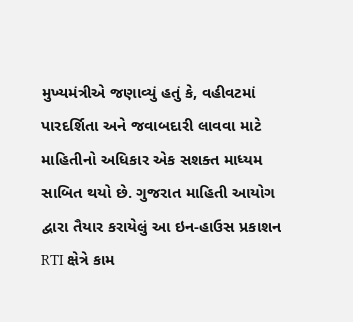મુખ્યમંત્રીએ જણાવ્યું હતું કે, વહીવટમાં પારદર્શિતા અને જવાબદારી લાવવા માટે માહિતીનો અધિકાર એક સશક્ત માધ્યમ સાબિત થયો છે. ગુજરાત માહિતી આયોગ દ્વારા તૈયાર કરાયેલું આ ઇન-હાઉસ પ્રકાશન RTI ક્ષેત્રે કામ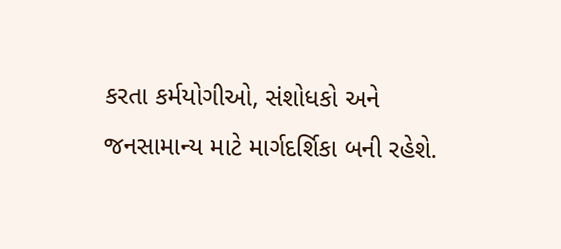કરતા કર્મયોગીઓ, સંશોધકો અને જનસામાન્ય માટે માર્ગદર્શિકા બની રહેશે.